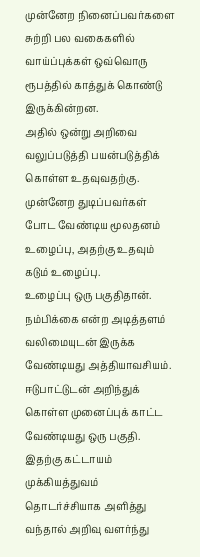முன்னேற நினைப்பவர்களை சுற்றி பல வகைகளில் வாய்ப்புக்கள் ஒவ்வொரு ரூபத்தில் காத்துக் கொண்டு இருக்கின்றன.
அதில் ஒன்று அறிவை வலுப்படுத்தி பயன்படுத்திக் கொள்ள உதவுவதற்கு.
முன்னேற துடிப்பவர்கள் போட வேண்டிய மூலதனம் உழைப்பு, அதற்கு உதவும் கடும் உழைப்பு.
உழைப்பு ஒரு பகுதிதான். நம்பிக்கை என்ற அடித்தளம் வலிமையுடன் இருக்க வேண்டியது அத்தியாவசியம்.
ஈடுபாட்டுடன் அறிந்துக் கொள்ள முனைப்புக் காட்ட வேண்டியது ஒரு பகுதி.
இதற்கு கட்டாயம் முக்கியத்துவம் தொடர்ச்சியாக அளித்து வந்தால் அறிவு வளர்ந்து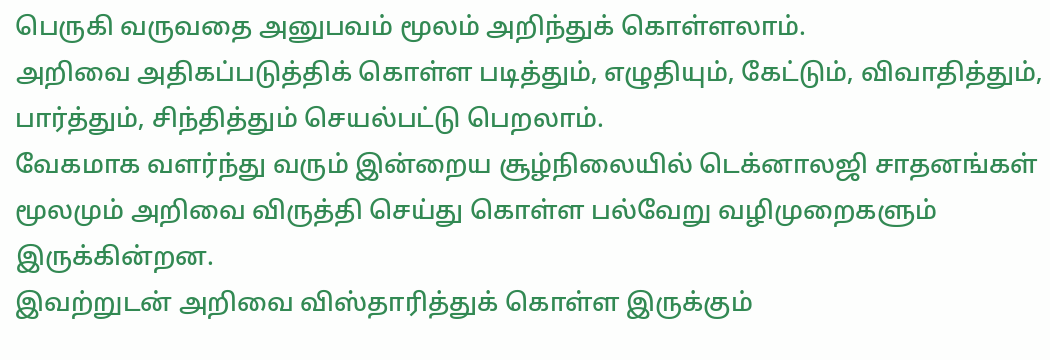பெருகி வருவதை அனுபவம் மூலம் அறிந்துக் கொள்ளலாம்.
அறிவை அதிகப்படுத்திக் கொள்ள படித்தும், எழுதியும், கேட்டும், விவாதித்தும், பார்த்தும், சிந்தித்தும் செயல்பட்டு பெறலாம்.
வேகமாக வளர்ந்து வரும் இன்றைய சூழ்நிலையில் டெக்னாலஜி சாதனங்கள் மூலமும் அறிவை விருத்தி செய்து கொள்ள பல்வேறு வழிமுறைகளும் இருக்கின்றன.
இவற்றுடன் அறிவை விஸ்தாரித்துக் கொள்ள இருக்கும்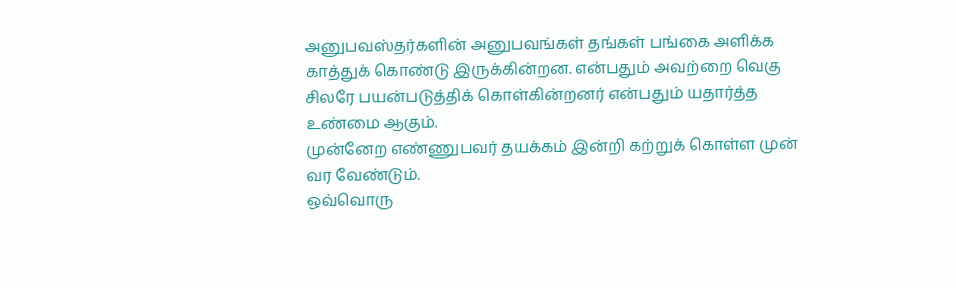அனுபவஸ்தர்களின் அனுபவங்கள் தங்கள் பங்கை அளிக்க காத்துக் கொண்டு இருக்கின்றன. என்பதும் அவற்றை வெகு சிலரே பயன்படுத்திக் கொள்கின்றனர் என்பதும் யதார்த்த உண்மை ஆகும்.
முன்னேற எண்ணுபவர் தயக்கம் இன்றி கற்றுக் கொள்ள முன் வர வேண்டும்.
ஒவ்வொரு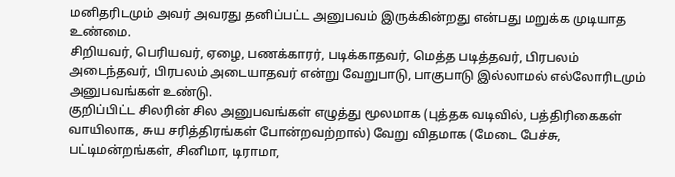மனிதரிடமும் அவர் அவரது தனிப்பட்ட அனுபவம் இருக்கின்றது என்பது மறுக்க முடியாத உண்மை.
சிறியவர், பெரியவர், ஏழை, பணக்காரர், படிக்காதவர், மெத்த படித்தவர், பிரபலம் அடைந்தவர், பிரபலம் அடையாதவர் என்று வேறுபாடு, பாகுபாடு இல்லாமல் எல்லோரிடமும் அனுபவங்கள் உண்டு.
குறிப்பிட்ட சிலரின் சில அனுபவங்கள் எழுத்து மூலமாக (புத்தக வடிவில், பத்திரிகைகள் வாயிலாக, சுய சரித்திரங்கள் போன்றவற்றால்) வேறு விதமாக (மேடை பேச்சு, பட்டிமன்றங்கள், சினிமா, டிராமா,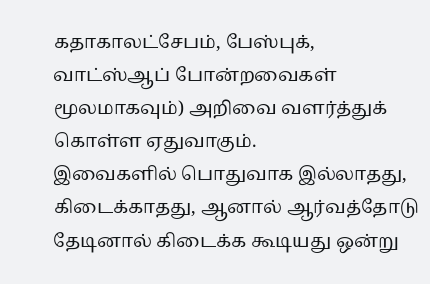கதாகாலட்சேபம், பேஸ்புக், வாட்ஸ்ஆப் போன்றவைகள் மூலமாகவும்) அறிவை வளர்த்துக் கொள்ள ஏதுவாகும்.
இவைகளில் பொதுவாக இல்லாதது, கிடைக்காதது, ஆனால் ஆர்வத்தோடு தேடினால் கிடைக்க கூடியது ஒன்று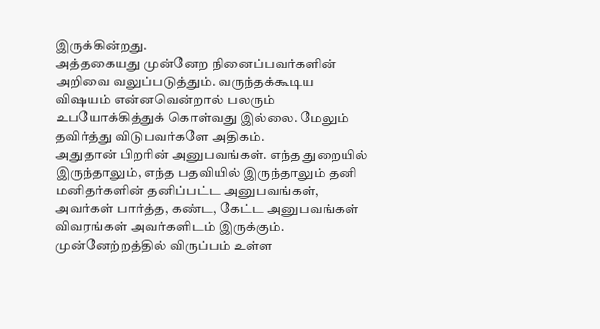இருக்கின்றது.
அத்தகையது முன்னேற நினைப்பவர்களின் அறிவை வலுப்படுத்தும். வருந்தக்கூடிய விஷயம் என்னவென்றால் பலரும் உபயோக்கித்துக் கொள்வது இல்லை. மேலும் தவிர்த்து விடுபவர்களே அதிகம்.
அதுதான் பிறரின் அனுபவங்கள். எந்த துறையில் இருந்தாலும், எந்த பதவியில் இருந்தாலும் தனி மனிதர்களின் தனிப்பட்ட அனுபவங்கள், அவர்கள் பார்த்த, கண்ட, கேட்ட அனுபவங்கள் விவரங்கள் அவர்களிடம் இருக்கும்.
முன்னேற்றத்தில் விருப்பம் உள்ள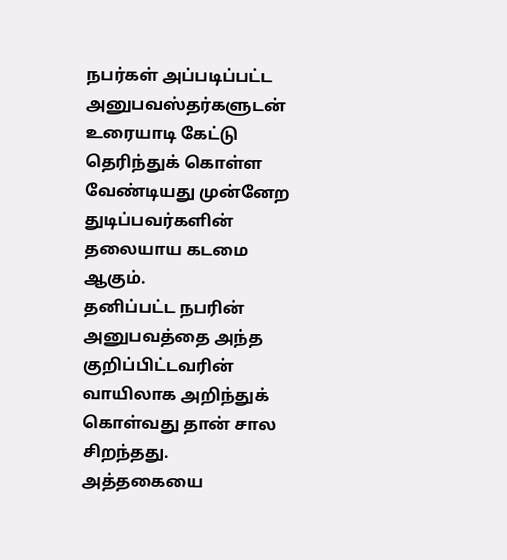நபர்கள் அப்படிப்பட்ட அனுபவஸ்தர்களுடன் உரையாடி கேட்டு தெரிந்துக் கொள்ள வேண்டியது முன்னேற துடிப்பவர்களின் தலையாய கடமை ஆகும்.
தனிப்பட்ட நபரின் அனுபவத்தை அந்த குறிப்பிட்டவரின் வாயிலாக அறிந்துக் கொள்வது தான் சால சிறந்தது.
அத்தகையை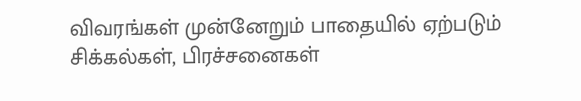விவரங்கள் முன்னேறும் பாதையில் ஏற்படும் சிக்கல்கள், பிரச்சனைகள்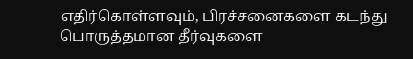எதிர்கொள்ளவும், பிரச்சனைகளை கடந்து பொருத்தமான தீர்வுகளை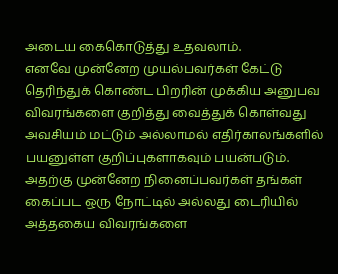அடைய கைகொடுத்து உதவலாம்.
எனவே முன்னேற முயல்பவர்கள் கேட்டு தெரிந்துக் கொண்ட பிறரின் முக்கிய அனுபவ விவரங்களை குறித்து வைத்துக் கொள்வது அவசியம் மட்டும் அல்லாமல் எதிர்காலங்களில் பயனுள்ள குறிப்புகளாகவும் பயன்படும்.
அதற்கு முன்னேற நினைப்பவர்கள் தங்கள் கைப்பட ஒரு நோட்டில் அல்லது டைரியில் அத்தகைய விவரங்களை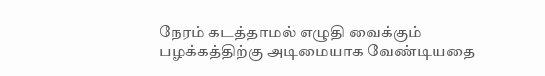நேரம் கடத்தாமல் எழுதி வைக்கும் பழக்கத்திற்கு அடிமையாக வேண்டியதை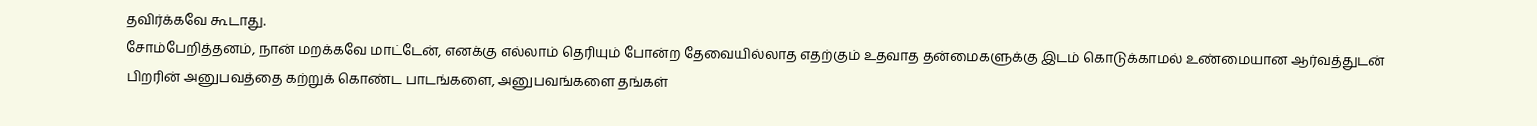தவிர்க்கவே கூடாது.
சோம்பேறித்தனம், நான் மறக்கவே மாட்டேன், எனக்கு எல்லாம் தெரியும் போன்ற தேவையில்லாத எதற்கும் உதவாத தன்மைகளுக்கு இடம் கொடுக்காமல் உண்மையான ஆர்வத்துடன் பிறரின் அனுபவத்தை கற்றுக் கொண்ட பாடங்களை, அனுபவங்களை தங்கள்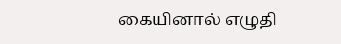கையினால் எழுதி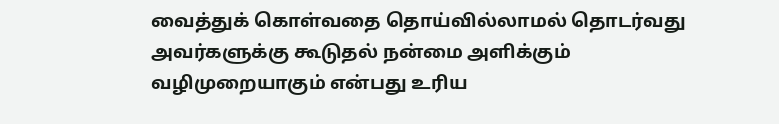வைத்துக் கொள்வதை தொய்வில்லாமல் தொடர்வது அவர்களுக்கு கூடுதல் நன்மை அளிக்கும் வழிமுறையாகும் என்பது உரிய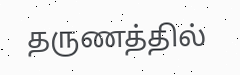தருணத்தில்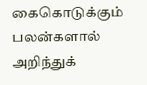கைகொடுக்கும் பலன்களால் அறிந்துக்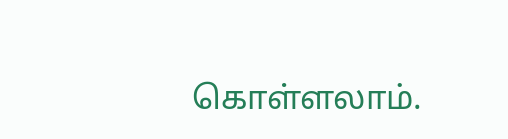கொள்ளலாம்.